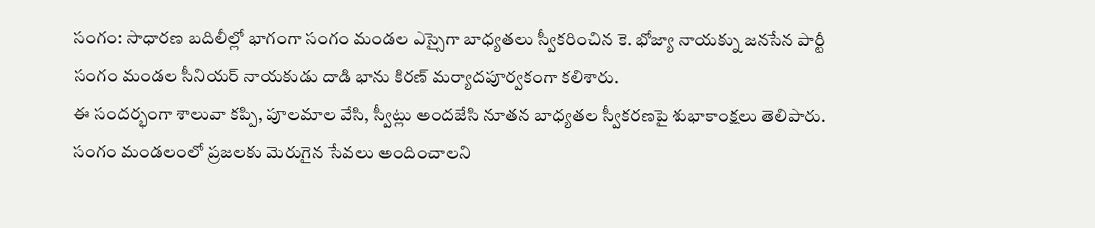సంగం: సాధారణ బదిలీల్లో భాగంగా సంగం మండల ఎస్సైగా బాధ్యతలు స్వీకరించిన కె. భోజ్యా నాయక్ను జనసేన పార్టీ సంగం మండల సీనియర్ నాయకుడు దాడి భాను కిరణ్ మర్యాదపూర్వకంగా కలిశారు.
ఈ సందర్భంగా శాలువా కప్పి, పూలమాల వేసి, స్వీట్లు అందజేసి నూతన బాధ్యతల స్వీకరణపై శుభాకాంక్షలు తెలిపారు. సంగం మండలంలో ప్రజలకు మెరుగైన సేవలు అందించాలని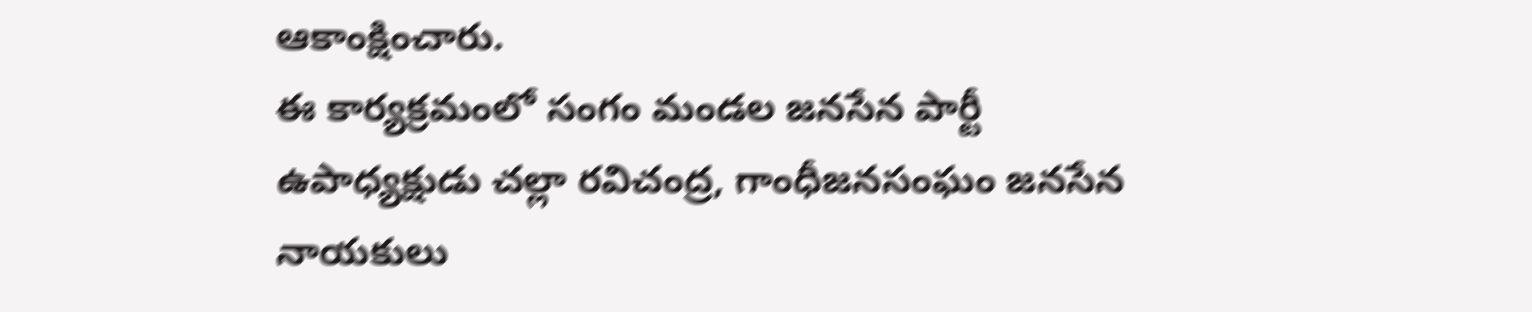ఆకాంక్షించారు.
ఈ కార్యక్రమంలో సంగం మండల జనసేన పార్టీ ఉపాధ్యక్షుడు చల్లా రవిచంద్ర, గాంధీజనసంఘం జనసేన నాయకులు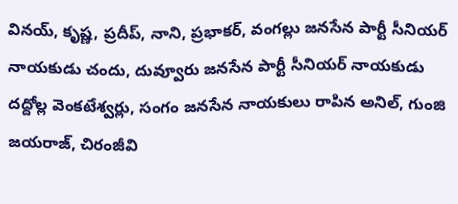వినయ్, కృష్ణ, ప్రదీప్, నాని, ప్రభాకర్, వంగల్లు జనసేన పార్టీ సీనియర్ నాయకుడు చందు, దువ్వూరు జనసేన పార్టీ సీనియర్ నాయకుడు దద్దోల్ల వెంకటేశ్వర్లు, సంగం జనసేన నాయకులు రాపిన అనిల్, గుంజి జయరాజ్, చిరంజీవి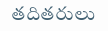తదితరులు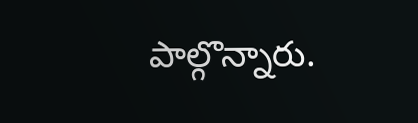పాల్గొన్నారు.